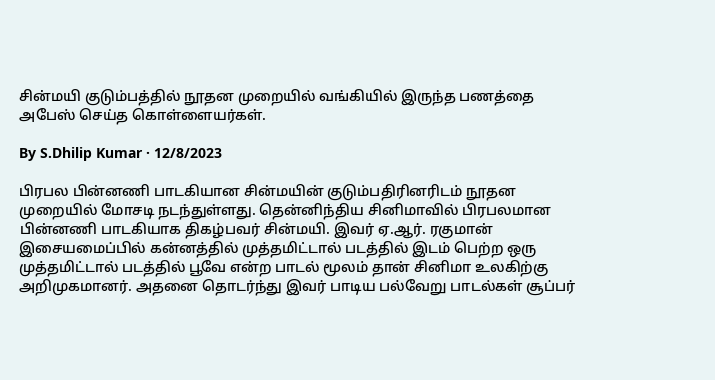சின்மயி குடும்பத்தில் நூதன முறையில் வங்கியில் இருந்த பணத்தை அபேஸ் செய்த கொள்ளையர்கள்.

By S.Dhilip Kumar · 12/8/2023

பிரபல பின்னணி பாடகியான சின்மயின் குடும்பதிரினரிடம் நூதன முறையில் மோசடி நடந்துள்ளது. தென்னிந்திய சினிமாவில் பிரபலமான பின்னணி பாடகியாக திகழ்பவர் சின்மயி. இவர் ஏ.ஆர். ரகுமான் இசையமைப்பில் கன்னத்தில் முத்தமிட்டால் படத்தில் இடம் பெற்ற ஒரு முத்தமிட்டால் படத்தில் பூவே என்ற பாடல் மூலம் தான் சினிமா உலகிற்கு அறிமுகமானர். அதனை தொடர்ந்து இவர் பாடிய பல்வேறு பாடல்கள் சூப்பர்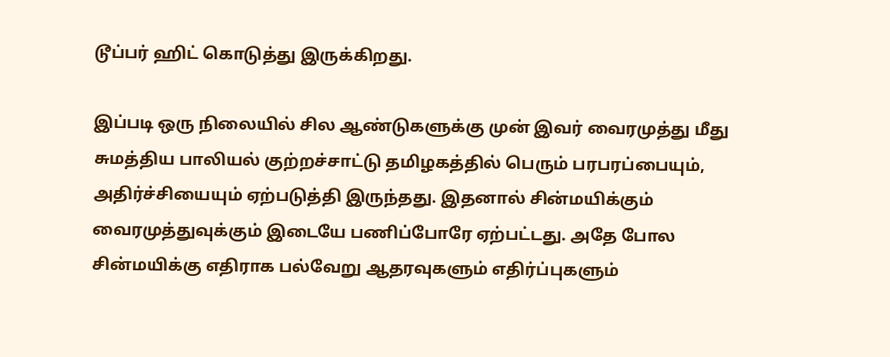டூப்பர் ஹிட் கொடுத்து இருக்கிறது.

இப்படி ஒரு நிலையில் சில ஆண்டுகளுக்கு முன் இவர் வைரமுத்து மீது சுமத்திய பாலியல் குற்றச்சாட்டு தமிழகத்தில் பெரும் பரபரப்பையும், அதிர்ச்சியையும் ஏற்படுத்தி இருந்தது. இதனால் சின்மயிக்கும் வைரமுத்துவுக்கும் இடையே பணிப்போரே ஏற்பட்டது. அதே போல சின்மயிக்கு எதிராக பல்வேறு ஆதரவுகளும் எதிர்ப்புகளும்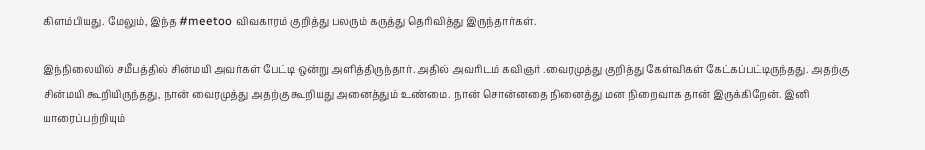கிளம்பியது. மேலும், இந்த #meetoo விவகாரம் குறித்து பலரும் கருத்து தெரிவித்து இருந்தார்கள்.

இந்நிலையில் சமீபத்தில் சின்மயி அவர்கள் பேட்டி ஒன்று அளித்திருந்தார். அதில் அவரிடம் கவிஞர் .வைரமுத்து குறித்து கேள்விகள் கேட்கப்பட்டிருந்தது. அதற்கு சின்மயி கூறியிருந்தது, நான் வைரமுத்து அதற்கு கூறியது அனைத்தும் உண்மை. நான் சொன்னதை நினைத்து மன நிறைவாக தான் இருக்கிறேன். இனி யாரைப்பற்றியும்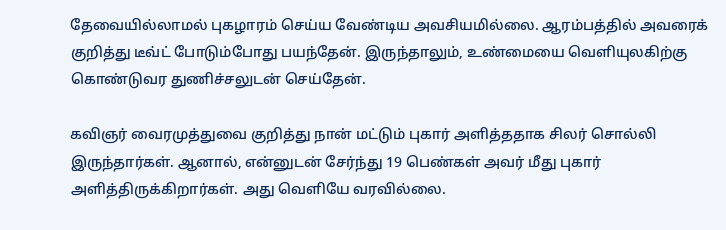தேவையில்லாமல் புகழாரம் செய்ய வேண்டிய அவசியமில்லை. ஆரம்பத்தில் அவரைக் குறித்து டீவ்ட் போடும்போது பயந்தேன். இருந்தாலும், உண்மையை வெளியுலகிற்கு கொண்டுவர துணிச்சலுடன் செய்தேன்.

கவிஞர் வைரமுத்துவை குறித்து நான் மட்டும் புகார் அளித்ததாக சிலர் சொல்லி இருந்தார்கள். ஆனால், என்னுடன் சேர்ந்து 19 பெண்கள் அவர் மீது புகார் அளித்திருக்கிறார்கள். அது வெளியே வரவில்லை.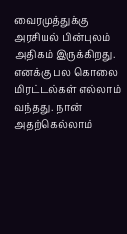வைரமுத்துக்கு அரசியல் பின்புலம் அதிகம் இருக்கிறது. எனக்கு பல கொலை மிரட்டல்கள் எல்லாம் வந்தது. நான் அதற்கெல்லாம்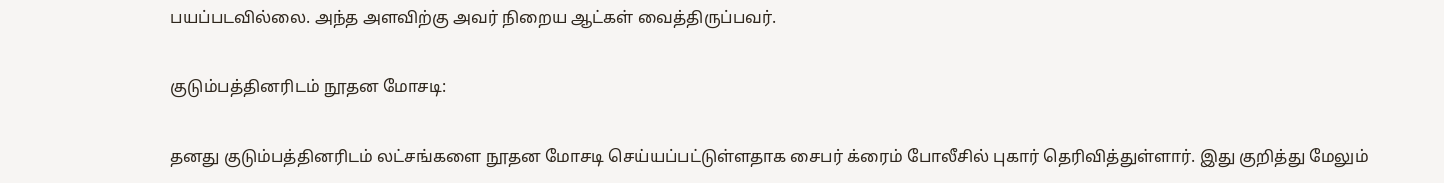பயப்படவில்லை. அந்த அளவிற்கு அவர் நிறைய ஆட்கள் வைத்திருப்பவர்.

குடும்பத்தினரிடம் நூதன மோசடி:

தனது குடும்பத்தினரிடம் லட்சங்களை நூதன மோசடி செய்யப்பட்டுள்ளதாக சைபர் க்ரைம் போலீசில் புகார் தெரிவித்துள்ளார். இது குறித்து மேலும்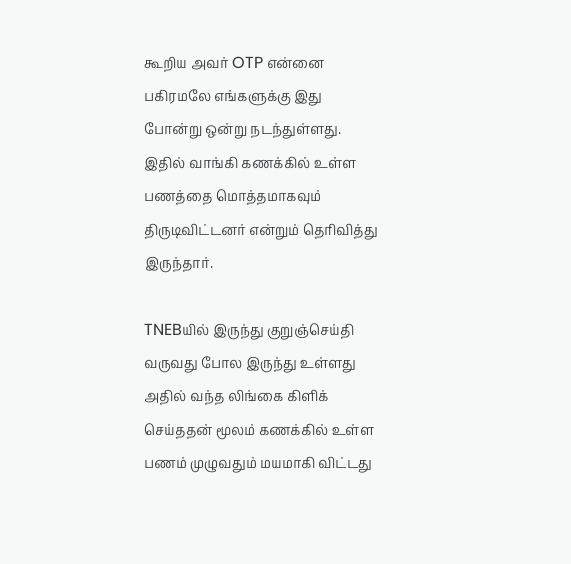கூறிய அவர் OTP என்னை பகிரமலே எங்களுக்கு இது போன்று ஒன்று நடந்துள்ளது. இதில் வாங்கி கணக்கில் உள்ள பணத்தை மொத்தமாகவும் திருடிவிட்டனர் என்றும் தெரிவித்து இருந்தார்.

TNEBயில் இருந்து குறுஞ்செய்தி வருவது போல இருந்து உள்ளது அதில் வந்த லிங்கை கிளிக் செய்ததன் மூலம் கணக்கில் உள்ள பணம் முழுவதும் மயமாகி விட்டது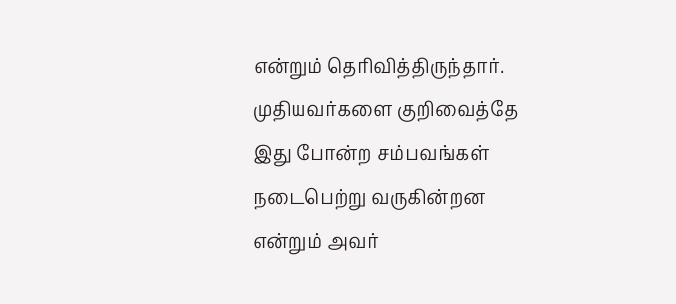என்றும் தெரிவித்திருந்தார். முதியவர்களை குறிவைத்தே இது போன்ற சம்பவங்கள் நடைபெற்று வருகின்றன என்றும் அவர்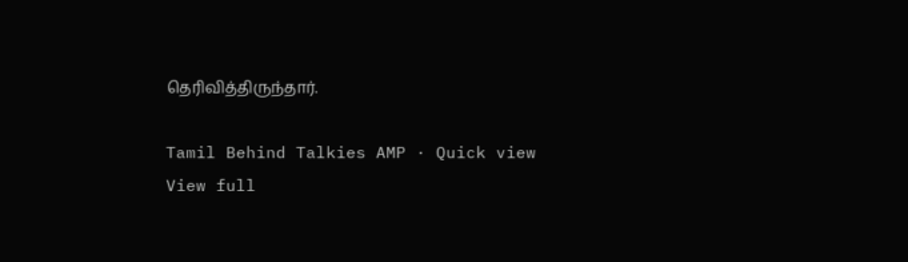தெரிவித்திருந்தார்.

Tamil Behind Talkies AMP · Quick view
View full